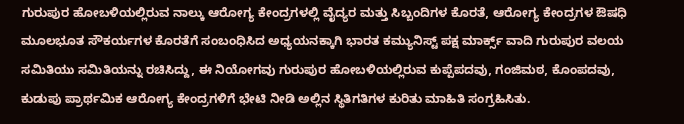ಗುರುಪುರ ಹೋಬಳಿಯಲ್ಲಿರುವ ನಾಲ್ಕು ಆರೋಗ್ಯ ಕೇಂದ್ರಗಳಲ್ಲಿ ವೈದ್ಯರ ಮತ್ತು ಸಿಬ್ಬಂದಿಗಳ ಕೊರತೆ, ಆರೋಗ್ಯ ಕೇಂದ್ರಗಳ ಔಷಧಿ ಮೂಲಭೂತ ಸೌಕರ್ಯಗಳ ಕೊರತೆಗೆ ಸಂಬಂಧಿಸಿದ ಅಧ್ಯಯನಕ್ಕಾಗಿ ಭಾರತ ಕಮ್ಯುನಿಸ್ಟ್ ಪಕ್ಷ ಮಾರ್ಕ್ಸ್ ವಾದಿ ಗುರುಪುರ ವಲಯ ಸಮಿತಿಯು ಸಮಿತಿಯನ್ನು ರಚಿಸಿದ್ದು, ಈ ನಿಯೋಗವು ಗುರುಪುರ ಹೋಬಳಿಯಲ್ಲಿರುವ ಕುಪ್ಪೆಪದವು, ಗಂಜಿಮಠ, ಕೊಂಪದವು, ಕುಡುಪು ಪ್ರಾರ್ಥಮಿಕ ಆರೋಗ್ಯ ಕೇಂದ್ರಗಳಿಗೆ ಭೇಟಿ ನೀಡಿ ಅಲ್ಲಿನ ಸ್ಥಿತಿಗತಿಗಳ ಕುರಿತು ಮಾಹಿತಿ ಸಂಗ್ರಹಿಸಿತು.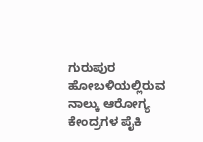ಗುರುಪುರ ಹೋಬಳಿಯಲ್ಲಿರುವ ನಾಲ್ಕು ಆರೋಗ್ಯ ಕೇಂದ್ರಗಳ ಪೈಕಿ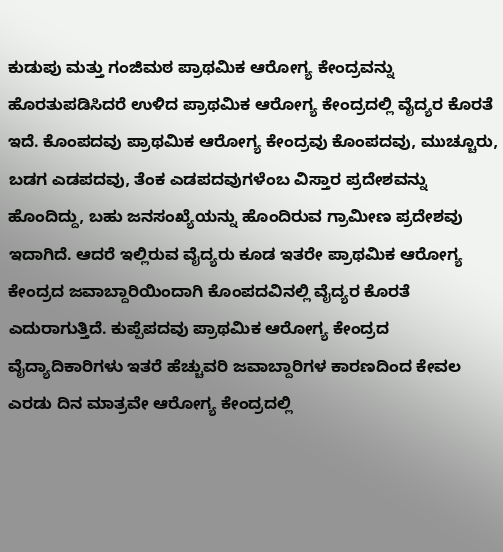ಕುಡುಪು ಮತ್ತು ಗಂಜಿಮಠ ಪ್ರಾಥಮಿಕ ಆರೋಗ್ಯ ಕೇಂದ್ರವನ್ನು ಹೊರತುಪಡಿಸಿದರೆ ಉಳಿದ ಪ್ರಾಥಮಿಕ ಆರೋಗ್ಯ ಕೇಂದ್ರದಲ್ಲಿ ವೈದ್ಯರ ಕೊರತೆ ಇದೆ. ಕೊಂಪದವು ಪ್ರಾಥಮಿಕ ಆರೋಗ್ಯ ಕೇಂದ್ರವು ಕೊಂಪದವು, ಮುಚ್ಚೂರು, ಬಡಗ ಎಡಪದವು, ತೆಂಕ ಎಡಪದವುಗಳೆಂಬ ವಿಸ್ತಾರ ಪ್ರದೇಶವನ್ನು ಹೊಂದಿದ್ದು, ಬಹು ಜನಸಂಖ್ಯೆಯನ್ನು ಹೊಂದಿರುವ ಗ್ರಾಮೀಣ ಪ್ರದೇಶವು ಇದಾಗಿದೆ. ಆದರೆ ಇಲ್ಲಿರುವ ವೈದ್ಯರು ಕೂಡ ಇತರೇ ಪ್ರಾಥಮಿಕ ಆರೋಗ್ಯ ಕೇಂದ್ರದ ಜವಾಬ್ದಾರಿಯಿಂದಾಗಿ ಕೊಂಪದವಿನಲ್ಲಿ ವೈದ್ಯರ ಕೊರತೆ ಎದುರಾಗುತ್ತಿದೆ. ಕುಪ್ಪೆಪದವು ಪ್ರಾಥಮಿಕ ಆರೋಗ್ಯ ಕೇಂದ್ರದ ವೈದ್ಯಾದಿಕಾರಿಗಳು ಇತರೆ ಹೆಚ್ಚುವರಿ ಜವಾಬ್ದಾರಿಗಳ ಕಾರಣದಿಂದ ಕೇವಲ ಎರಡು ದಿನ ಮಾತ್ರವೇ ಆರೋಗ್ಯ ಕೇಂದ್ರದಲ್ಲಿ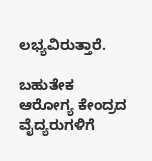ಲಭ್ಯವಿರುತ್ತಾರೆ.

ಬಹುತೇಕ ಆರೋಗ್ಯ ಕೇಂದ್ರದ ವೈದ್ಯರುಗಳಿಗೆ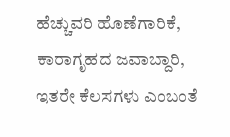ಹೆಚ್ಚುವರಿ ಹೊಣೆಗಾರಿಕೆ, ಕಾರಾಗೃಹದ ಜವಾಬ್ದಾರಿ, ಇತರೇ ಕೆಲಸಗಳು ಎಂಬಂತೆ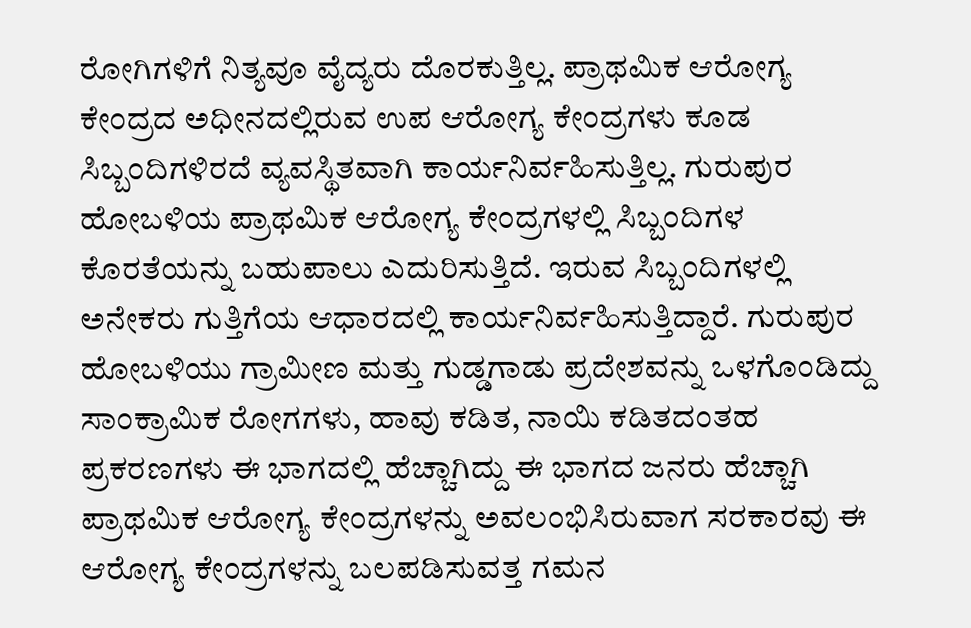ರೋಗಿಗಳಿಗೆ ನಿತ್ಯವೂ ವೈದ್ಯರು ದೊರಕುತ್ತಿಲ್ಲ. ಪ್ರಾಥಮಿಕ ಆರೋಗ್ಯ ಕೇಂದ್ರದ ಅಧೀನದಲ್ಲಿರುವ ಉಪ ಆರೋಗ್ಯ ಕೇಂದ್ರಗಳು ಕೂಡ ಸಿಬ್ಬಂದಿಗಳಿರದೆ ವ್ಯವಸ್ಥಿತವಾಗಿ ಕಾರ್ಯನಿರ್ವಹಿಸುತ್ತಿಲ್ಲ. ಗುರುಪುರ ಹೋಬಳಿಯ ಪ್ರಾಥಮಿಕ ಆರೋಗ್ಯ ಕೇಂದ್ರಗಳಲ್ಲಿ ಸಿಬ್ಬಂದಿಗಳ ಕೊರತೆಯನ್ನು ಬಹುಪಾಲು ಎದುರಿಸುತ್ತಿದೆ. ಇರುವ ಸಿಬ್ಬಂದಿಗಳಲ್ಲಿ ಅನೇಕರು ಗುತ್ತಿಗೆಯ ಆಧಾರದಲ್ಲಿ ಕಾರ್ಯನಿರ್ವಹಿಸುತ್ತಿದ್ದಾರೆ. ಗುರುಪುರ ಹೋಬಳಿಯು ಗ್ರಾಮೀಣ ಮತ್ತು ಗುಡ್ಡಗಾಡು ಪ್ರದೇಶವನ್ನು ಒಳಗೊಂಡಿದ್ದು ಸಾಂಕ್ರಾಮಿಕ ರೋಗಗಳು, ಹಾವು ಕಡಿತ, ನಾಯಿ ಕಡಿತದಂತಹ ಪ್ರಕರಣಗಳು ಈ ಭಾಗದಲ್ಲಿ ಹೆಚ್ಚಾಗಿದ್ದು ಈ ಭಾಗದ ಜನರು ಹೆಚ್ಚಾಗಿ ಪ್ರಾಥಮಿಕ ಆರೋಗ್ಯ ಕೇಂದ್ರಗಳನ್ನು ಅವಲಂಭಿಸಿರುವಾಗ ಸರಕಾರವು ಈ ಆರೋಗ್ಯ ಕೇಂದ್ರಗಳನ್ನು ಬಲಪಡಿಸುವತ್ತ ಗಮನ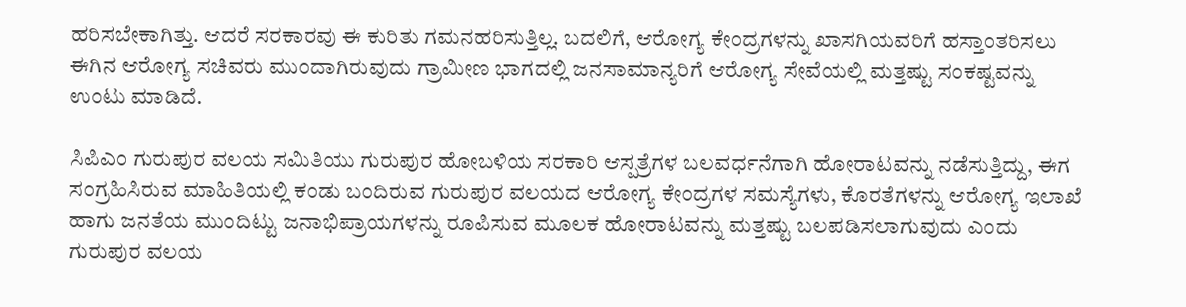ಹರಿಸಬೇಕಾಗಿತ್ತು. ಆದರೆ ಸರಕಾರವು ಈ ಕುರಿತು ಗಮನಹರಿಸುತ್ತಿಲ್ಲ. ಬದಲಿಗೆ, ಆರೋಗ್ಯ ಕೇಂದ್ರಗಳನ್ನು ಖಾಸಗಿಯವರಿಗೆ ಹಸ್ತಾಂತರಿಸಲು ಈಗಿನ ಆರೋಗ್ಯ ಸಚಿವರು ಮುಂದಾಗಿರುವುದು ಗ್ರಾಮೀಣ ಭಾಗದಲ್ಲಿ ಜನಸಾಮಾನ್ಯರಿಗೆ ಆರೋಗ್ಯ ಸೇವೆಯಲ್ಲಿ ಮತ್ತಷ್ಟು ಸಂಕಷ್ಟವನ್ನು ಉಂಟು ಮಾಡಿದೆ.

ಸಿಪಿಎಂ ಗುರುಪುರ ವಲಯ ಸಮಿತಿಯು ಗುರುಪುರ ಹೋಬಳಿಯ ಸರಕಾರಿ ಆಸ್ಪತ್ರೆಗಳ ಬಲವರ್ಧನೆಗಾಗಿ ಹೋರಾಟವನ್ನು ನಡೆಸುತ್ತಿದ್ದು, ಈಗ ಸಂಗ್ರಹಿಸಿರುವ ಮಾಹಿತಿಯಲ್ಲಿ ಕಂಡು ಬಂದಿರುವ ಗುರುಪುರ ವಲಯದ ಆರೋಗ್ಯ ಕೇಂದ್ರಗಳ ಸಮಸ್ಯೆಗಳು, ಕೊರತೆಗಳನ್ನು ಆರೋಗ್ಯ ಇಲಾಖೆ ಹಾಗು ಜನತೆಯ ಮುಂದಿಟ್ಟು ಜನಾಭಿಪ್ರಾಯಗಳನ್ನು ರೂಪಿಸುವ ಮೂಲಕ ಹೋರಾಟವನ್ನು ಮತ್ತಷ್ಟು ಬಲಪಡಿಸಲಾಗುವುದು ಎಂದು ಗುರುಪುರ ವಲಯ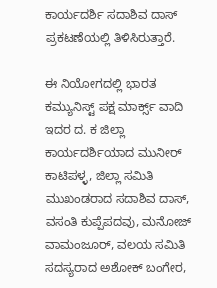ಕಾರ್ಯದರ್ಶಿ ಸದಾಶಿವ ದಾಸ್ ಪ್ರಕಟಣೆಯಲ್ಲಿ ತಿಳಿಸಿರುತ್ತಾರೆ.

ಈ ನಿಯೋಗದಲ್ಲಿ ಭಾರತ ಕಮ್ಯುನಿಸ್ಟ್ ಪಕ್ಷ ಮಾರ್ಕ್ಸ್ ವಾದಿ ಇದರ ದ. ಕ ಜಿಲ್ಲಾ ಕಾರ್ಯದರ್ಶಿಯಾದ ಮುನೀರ್ ಕಾಟಿಪಳ್ಳ, ಜಿಲ್ಲಾ ಸಮಿತಿ ಮುಖಂಡರಾದ ಸದಾಶಿವ ದಾಸ್, ವಸಂತಿ ಕುಪ್ಪೆಪದವು, ಮನೋಜ್ ವಾಮಂಜೂರ್, ವಲಯ ಸಮಿತಿ ಸದಸ್ಯರಾದ ಅಶೋಕ್ ಬಂಗೇರ,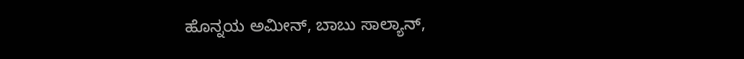ಹೊನ್ನಯ ಅಮೀನ್, ಬಾಬು ಸಾಲ್ಯಾನ್,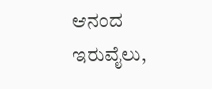ಆನಂದ ಇರುವೈಲು,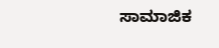ಸಾಮಾಜಿಕ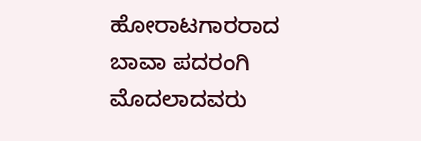ಹೋರಾಟಗಾರರಾದ ಬಾವಾ ಪದರಂಗಿ ಮೊದಲಾದವರು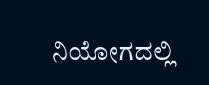ನಿಯೋಗದಲ್ಲಿ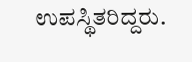ಉಪಸ್ಥಿತರಿದ್ದರು.